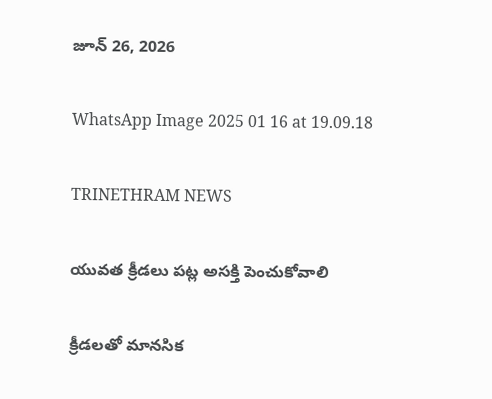జూన్ 26, 2026

WhatsApp Image 2025 01 16 at 19.09.18

TRINETHRAM NEWS

యువత క్రీడలు పట్ల అసక్తి పెంచుకోవాలి

క్రీడలతో మానసిక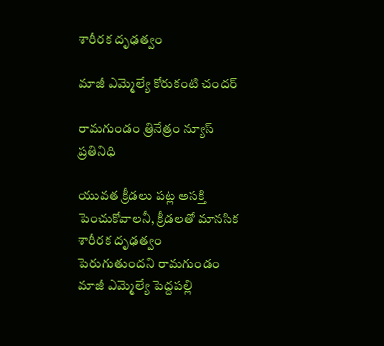శారీరక దృఢత్వం

మాజీ ఎమ్మెల్యే కోరుకంటి చందర్

రామగుండం త్రినేత్రం న్యూస్ ప్రతినిధి

యువత క్రీడలు పట్ల అసక్తి పెంచుకోవాలనీ, క్రీడలతో మానసిక శారీరక దృఢత్వం పెరుగుతుందని రామగుండం మాజీ ఎమ్మెల్యే పెద్దపల్లి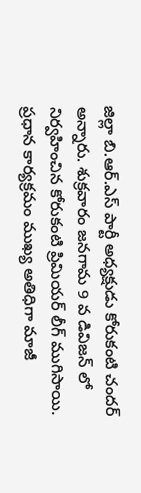జిల్లా బి.ఆర్.ఎస్ పార్టీ అధ్యక్షుడు కోరుకంటి చందర్ అన్నారు. శుక్రవారం జనగామ 9 వ డివిజన్ లో నిర్వహించిన కోరుకంటి ప్రిమియర్ లీగ్ ముగిసాయి. ప్రధాన కార్యక్రమం ముఖ్య అతిధిగా మాజీ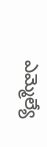ఎమ్మెల్యే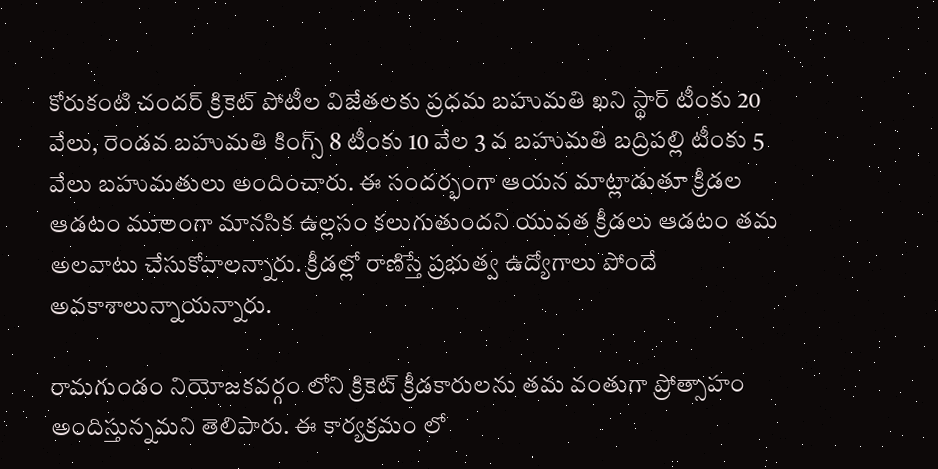కోరుకంటి చందర్ క్రికెట్ పోటీల విజేతలకు ప్రధమ బహుమతి ఖని స్థార్ టీంకు 20 వేలు, రెండవ బహుమతి కింగ్స్ 8 టీంకు 10 వేల 3 వ బహుమతి బద్రిపల్లి టీంకు 5 వేలు బహుమతులు అందించారు. ఈ సందర్భంగా ఆయన మాట్లాడుతూ క్రీడల ఆడటం ముాలంగా మానసిక ఉల్లసం కలుగుతుందని యువత క్రీడలు ఆడటం తమ అలవాటు చేసుకోవాలన్నారు. క్రీడల్లో రాణిస్తే ప్రభుత్వ ఉద్యోగాలు పోందే అవకాశాలున్నాయన్నారు.

రామగుండం నియోజకవర్గం లోని క్రికెట్ క్రీడకారులను తమ వంతుగా ప్రోత్సాహం అందిస్తున్నమని తెలిపారు. ఈ కార్యక్రమం లో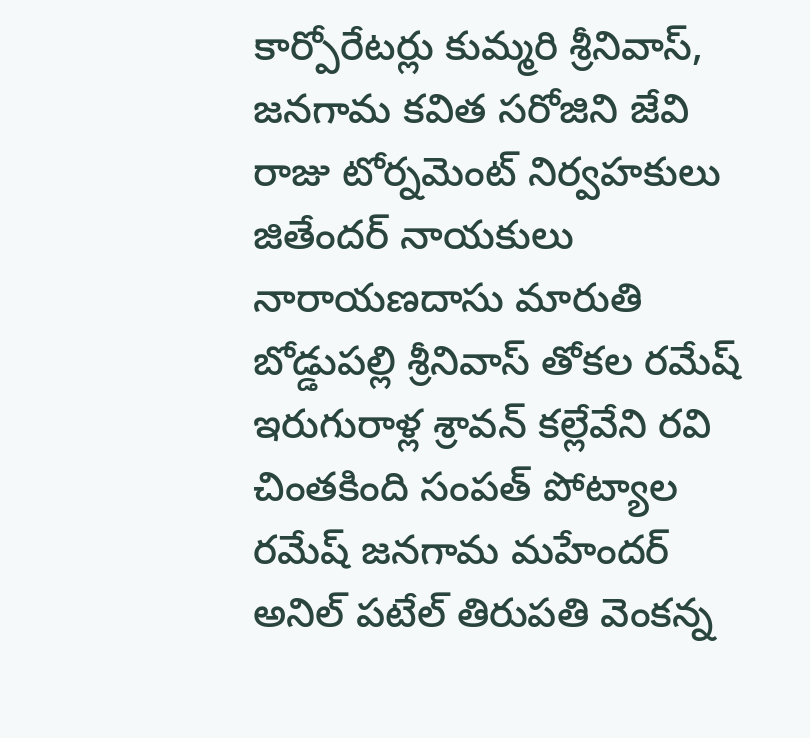కార్పోరేటర్లు కుమ్మరి శ్రీనివాస్, జనగామ కవిత సరోజిని జేవి రాజు టోర్నమెంట్ నిర్వహకులు జితేందర్ నాయకులు నారాయణదాసు మారుతి బోడ్డుపల్లి శ్రీనివాస్ తోకల రమేష్ ఇరుగురాళ్ల శ్రావన్ కల్లేవేని రవి చింతకింది సంపత్ పోట్యాల రమేష్ జనగామ మహేందర్ అనిల్ పటేల్ తిరుపతి వెంకన్న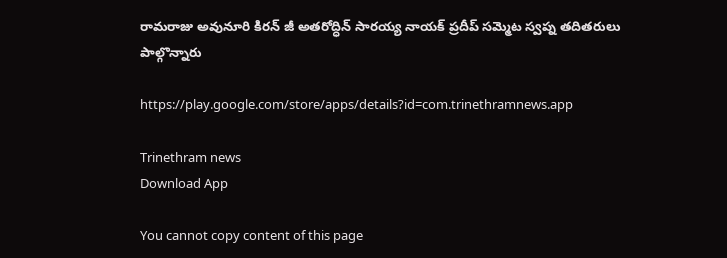రామరాజు అవునూరి కిరన్ జీ అతరోద్ధిన్ సారయ్య నాయక్ ప్రదీప్ సమ్మెట స్వప్న తదితరులు పాల్గొన్నారు

https://play.google.com/store/apps/details?id=com.trinethramnews.app

Trinethram news
Download App

You cannot copy content of this page